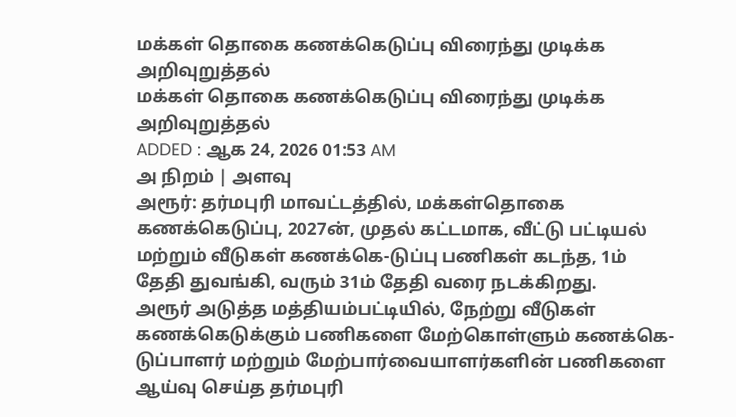மக்கள் தொகை கணக்கெடுப்பு விரைந்து முடிக்க அறிவுறுத்தல்
மக்கள் தொகை கணக்கெடுப்பு விரைந்து முடிக்க அறிவுறுத்தல்
ADDED : ஆக 24, 2026 01:53 AM
அ நிறம் | அளவு
அரூர்: தர்மபுரி மாவட்டத்தில், மக்கள்தொகை கணக்கெடுப்பு, 2027ன், முதல் கட்டமாக, வீட்டு பட்டியல் மற்றும் வீடுகள் கணக்கெ-டுப்பு பணிகள் கடந்த, 1ம் தேதி துவங்கி, வரும் 31ம் தேதி வரை நடக்கிறது.
அரூர் அடுத்த மத்தியம்பட்டியில், நேற்று வீடுகள் கணக்கெடுக்கும் பணிகளை மேற்கொள்ளும் கணக்கெ-டுப்பாளர் மற்றும் மேற்பார்வையாளர்களின் பணிகளை ஆய்வு செய்த தர்மபுரி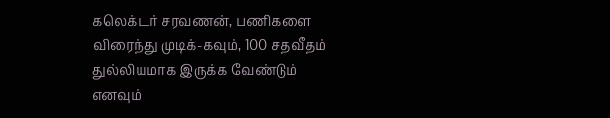கலெக்டர் சரவணன், பணிகளை விரைந்து முடிக்-கவும், 100 சதவீதம் துல்லியமாக இருக்க வேண்டும் எனவும்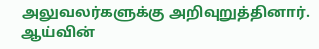அலுவலர்களுக்கு அறிவுறுத்தினார். ஆய்வின்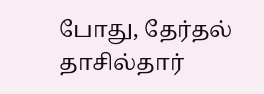போது, தேர்தல் தாசில்தார்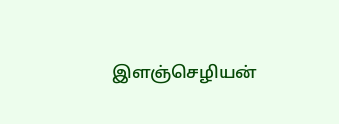இளஞ்செழியன்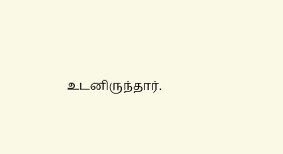உடனிருந்தார்.